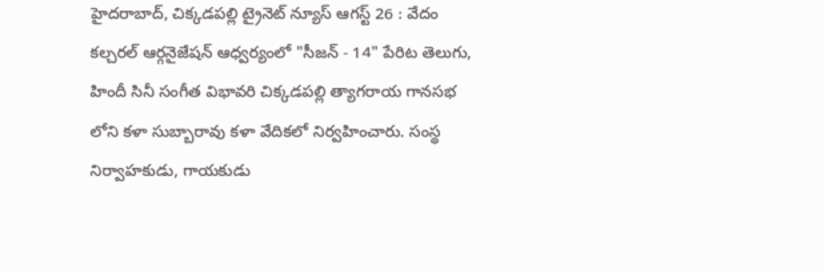హైదరాబాద్, చిక్కడపల్లి ట్రైనెట్ న్యూస్ ఆగస్ట్ 26 : వేదం కల్చరల్ ఆర్గనైజేషన్ ఆధ్వర్యంలో "సీజన్ - 14" పేరిట తెలుగు, హిందీ సినీ సంగీత విభావరి చిక్కడపల్లి త్యాగరాయ గానసభ లోని కళా సుబ్బారావు కళా వేదికలో నిర్వహించారు. సంస్థ నిర్వాహకుడు, గాయకుడు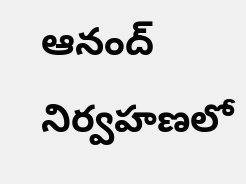ఆనంద్ నిర్వహణలో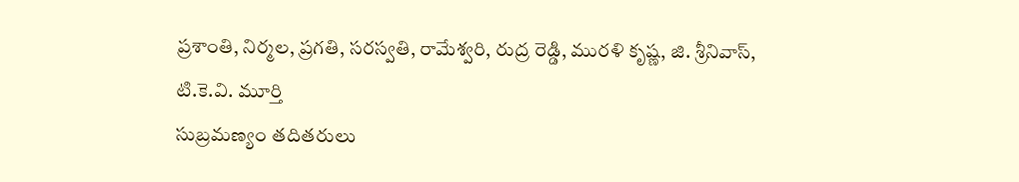ప్రశాంతి, నిర్మల, ప్రగతి, సరస్వతి, రామేశ్వరి, రుద్ర రెడ్డి, మురళి కృష్ణ, జి. శ్రీనివాస్, టి.కె.వి. మూర్తి
సుబ్రమణ్యం తదితరులు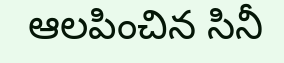ఆలపించిన సినీ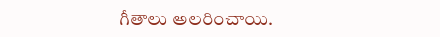గీతాలు అలరించాయి.